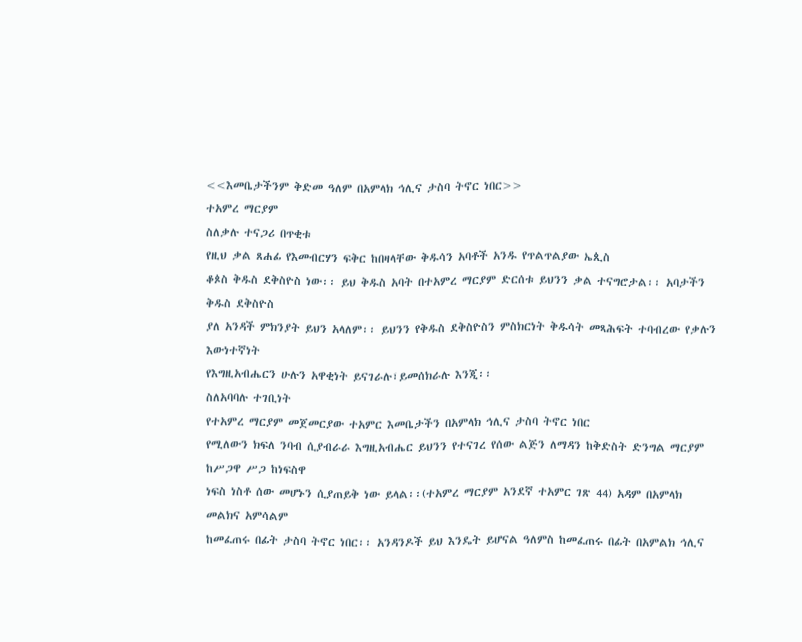<<እመቤታችንም ቅድመ ዓለም በአምላክ ኅሊና ታስባ ትኖር ነበር>>
ተአምረ ማርያም
ስለቃሉ ተናጋሪ በጥቂቱ
የዚህ ቃል ጸሐፊ የእመብርሃን ፍቅር ከበዛላቸው ቅዱሳን አባቶች አንዱ የጥልጥልያው ኤጲስ
ቆጶስ ቅዱስ ደቅስዮስ ነው፡፡ ይህ ቅዱስ አባት በተአምረ ማርያም ድርሰቱ ይህንን ቃል ተናግሮታል፡፡ አባታችን ቅዱስ ደቅስዮስ
ያለ አንዳች ምክንያት ይህን አላለም፡፡ ይህንን የቅዱስ ደቅስዮስን ምስክርነት ቅዱሳት መጻሕፍት ተባብረው የቃሉን እውነተኛነት
የእግዚአብሔርን ሁሉን አዋቂነት ይናገራሉ፣ይመሰክራሉ እንጂ፡፡
ስለአባባሉ ተገቢነት
የተአምረ ማርያም መጀመርያው ተአምር እመቤታችን በአምላክ ኅሊና ታስባ ትኖር ነበር
የሚለውን ክፍለ ንባብ ሲያብራራ እግዚአብሔር ይህንን የተናገረ የሰው ልጅን ለማዳን ከቅድስት ድንግል ማርያም ከሥጋዋ ሥጋ ከነፍስዋ
ነፍስ ነስቶ ሰው መሆኑን ሲያጠይቅ ነው ይላል፡፡(ተአምረ ማርያም አንደኛ ተአምር ገጽ 44) አዳም በአምላክ መልክና አምሳልም
ከመፈጠሩ በፊት ታስባ ትኖር ነበር፡፡ አንዳንዶች ይህ እንዴት ይሆናል ዓለምስ ከመፈጠሩ በፊት በአምልክ ኅሊና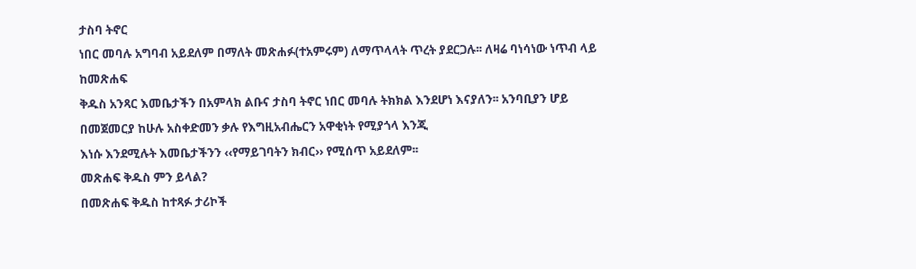ታስባ ትኖር
ነበር መባሉ አግባብ አይደለም በማለት መጽሐፉ(ተአምሩም) ለማጥላላት ጥረት ያደርጋሉ፡፡ ለዛሬ ባነሳነው ነጥብ ላይ ከመጽሐፍ
ቅዱስ አንጻር እመቤታችን በአምላክ ልቡና ታስባ ትኖር ነበር መባሉ ትክክል እንደሆነ እናያለን፡፡ አንባቢያን ሆይ በመጀመርያ ከሁሉ አስቀድመን ቃሉ የእግዚአብሔርን አዋቂነት የሚያጎላ እንጂ
እነሱ እንደሚሉት እመቤታችንን ‹‹የማይገባትን ክብር›› የሚሰጥ አይደለም፡፡
መጽሐፍ ቅዱስ ምን ይላል?
በመጽሐፍ ቅዱስ ከተጻፉ ታሪኮች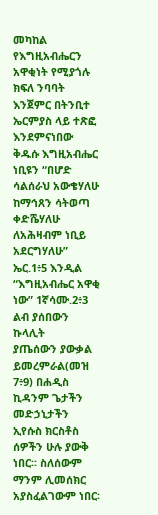መካከል የእግዚአብሔርን አዋቂነት የሚያጎሉ ክፍለ ንባባት
እንጀምር በትንቢተ ኤርምያስ ላይ ተጽፎ እንደምናነበው ቅዱሱ እግዚአብሔር ነቢዩን “በሆድ ሳልሰራህ አውቄሃለሁ ከማኅጸን ሳትወጣ
ቀድሼሃለሁ ለአሕዛብም ነቢይ አደርግሃለሁ” ኤር.1፥5 እንዲል “እግዚአብሔር አዋቂ ነው” 1ኛሳሙ.2፥3 ልብ ያሰበውን ኩላሊት
ያጤሰውን ያውቃል ይመረምራል(መዝ 7፥9) በሐዲስ ኪዳንም ጌታችን
መድኃኒታችን ኢየሱስ ክርስቶስ ሰዎችን ሁሉ ያውቅ ነበር፡፡ ስለሰውም ማንም ሊመሰክር አያስፈልገውም ነበር፡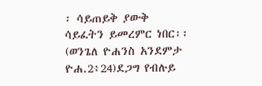፡ ሳይጠይቅ ያውቅ
ሳይፈትን ይመረምር ነበር፡፡ (ወንጌለ ዮሐንስ አንደምታ ዮሐ.2፥24)ደጋግ የብሉይ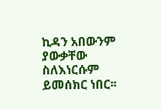ኪዳን አበውንም ያውቃቸው ስለእነርሱም
ይመሰክር ነበር፡፡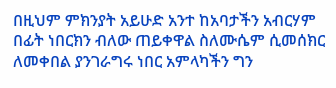በዚህም ምክንያት አይሁድ አንተ ከአባታችን አብርሃም በፊት ነበርክን ብለው ጠይቀዋል ስለሙሴም ሲመሰክር
ለመቀበል ያንገራግሩ ነበር አምላካችን ግን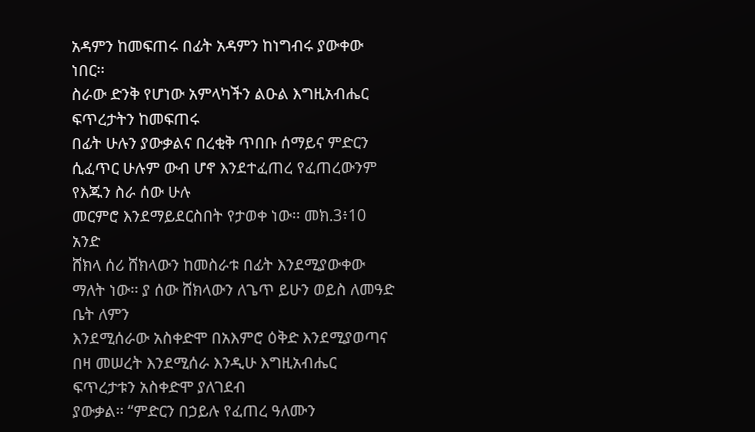አዳምን ከመፍጠሩ በፊት አዳምን ከነግብሩ ያውቀው ነበር፡፡
ስራው ድንቅ የሆነው አምላካችን ልዑል እግዚአብሔር ፍጥረታትን ከመፍጠሩ
በፊት ሁሉን ያውቃልና በረቂቅ ጥበቡ ሰማይና ምድርን ሲፈጥር ሁሉም ውብ ሆኖ እንደተፈጠረ የፈጠረውንም የእጁን ስራ ሰው ሁሉ
መርምሮ እንደማይደርስበት የታወቀ ነው፡፡ መክ.3፥10
አንድ
ሸክላ ሰሪ ሸክላውን ከመስራቱ በፊት እንደሚያውቀው ማለት ነው፡፡ ያ ሰው ሸክላውን ለጌጥ ይሁን ወይስ ለመዓድ ቤት ለምን
እንደሚሰራው አስቀድሞ በአእምሮ ዕቅድ እንደሚያወጣና በዛ መሠረት እንደሚሰራ እንዲሁ እግዚአብሔር ፍጥረታቱን አስቀድሞ ያለገደብ
ያውቃል፡፡ “ምድርን በኃይሉ የፈጠረ ዓለሙን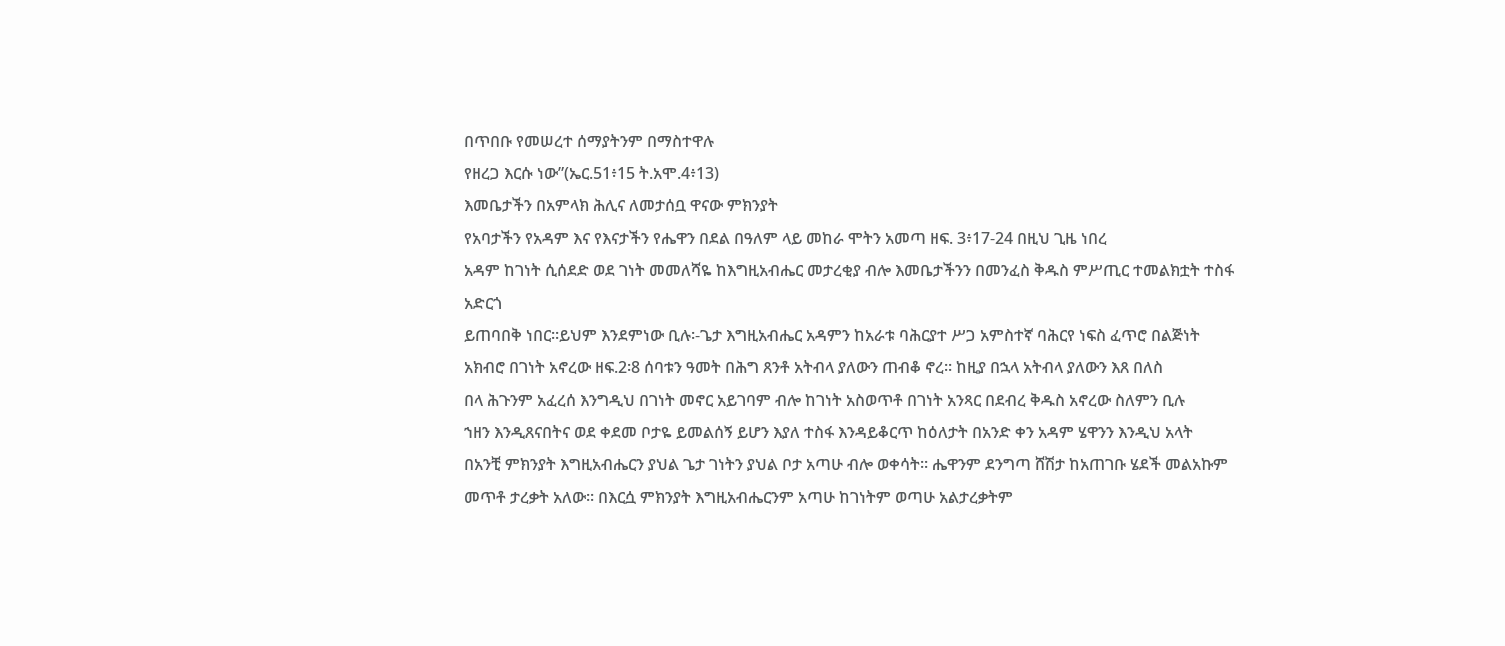በጥበቡ የመሠረተ ሰማያትንም በማስተዋሉ
የዘረጋ እርሱ ነው”(ኤር.51፥15 ት.አሞ.4፥13)
እመቤታችን በአምላክ ሕሊና ለመታሰቧ ዋናው ምክንያት
የአባታችን የአዳም እና የእናታችን የሔዋን በደል በዓለም ላይ መከራ ሞትን አመጣ ዘፍ. 3፥17-24 በዚህ ጊዜ ነበረ
አዳም ከገነት ሲሰደድ ወደ ገነት መመለሻዬ ከእግዚአብሔር መታረቂያ ብሎ እመቤታችንን በመንፈስ ቅዱስ ምሥጢር ተመልክቷት ተስፋ አድርጎ
ይጠባበቅ ነበር፡፡ይህም እንደምነው ቢሉ፡-ጌታ እግዚአብሔር አዳምን ከአራቱ ባሕርያተ ሥጋ አምስተኛ ባሕርየ ነፍስ ፈጥሮ በልጅነት
አክብሮ በገነት አኖረው ዘፍ.2፡8 ሰባቱን ዓመት በሕግ ጸንቶ አትብላ ያለውን ጠብቆ ኖረ፡፡ ከዚያ በኋላ አትብላ ያለውን እጸ በለስ
በላ ሕጉንም አፈረሰ እንግዲህ በገነት መኖር አይገባም ብሎ ከገነት አስወጥቶ በገነት አንጻር በደብረ ቅዱስ አኖረው ስለምን ቢሉ
ኀዘን እንዲጸናበትና ወደ ቀደመ ቦታዬ ይመልሰኝ ይሆን እያለ ተስፋ እንዳይቆርጥ ከዕለታት በአንድ ቀን አዳም ሄዋንን እንዲህ አላት
በአንቺ ምክንያት እግዚአብሔርን ያህል ጌታ ገነትን ያህል ቦታ አጣሁ ብሎ ወቀሳት፡፡ ሔዋንም ደንግጣ ሸሽታ ከአጠገቡ ሄደች መልአኩም
መጥቶ ታረቃት አለው፡፡ በእርሷ ምክንያት እግዚአብሔርንም አጣሁ ከገነትም ወጣሁ አልታረቃትም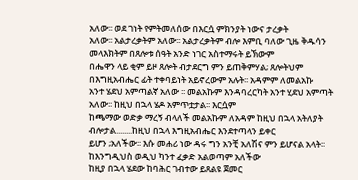አለው፡፡ ወደ ገነት የምትመለሰው በእርሷ ምክንያት ነውና ታረቃት
አለው፡፡ አልታረቃትም አለው፡፡ አልታረቃትም ብሎ እምቢ ባለው ጊዜ ቅዱሳን መላእክትም በጸሎቱ ሰዓት አንድ ነገር አስተማሩት ይኽውም
በሔዋን ላይ ቂም ይዞ ጸሎት ብታደርግ ምን ይጠቅምሃል; ጸሎትህም በእግዚአብሔር ፊት ተቀባይነት አይኖረውም አሉት፡፡ አዳምም ለመልአኩ
አንተ ሄደህ አምጣልኛ አለው ፡፡ መልአኩም እንዳባረርካት አንተ ሂደህ አምጣት አለው፡፡ ከዚህ በኋላ ሄዶ አምጥቷታል፡፡ እርሷም
ከጫማው ወድቃ ማረኝ ብላለች መልአኩም ለአዳም ከዚህ በኋላ አትለያት ብሎታል........ከዚህ በኋላ እግዚአብሔር እንደተጣላን ይቀር
ይሆን ;አለችው፡፡ እሱ መሐሪ ነው ዳሩ ግን አንቺ አለሽና ምን ይሆናል አላት፡፡ ከእንግዲህስ ወዲህ ካንተ ፈቃድ አልወጣም አለችው
ከዚያ በኋላ ሄደው ከባሕር ገብተው ይጸልዩ ጀመር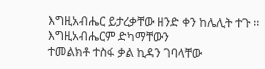እግዚአብሔር ይታረቃቸው ዘንድ ቀን ከሌሊት ተጉ ፡፡ እግዚአብሔርም ድካማቸውን
ተመልክቶ ተስፋ ቃል ኪዳን ገባላቸው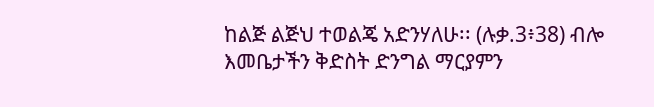ከልጅ ልጅህ ተወልጄ አድንሃለሁ፡፡ (ሉቃ.3፥38) ብሎ እመቤታችን ቅድስት ድንግል ማርያምን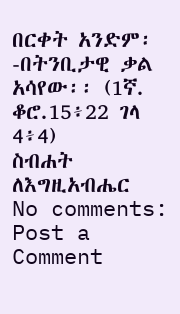በርቀት አንድም፡-በትንቢታዊ ቃል አሳየው፡፡ (1ኛ. ቆሮ.15፥22 ገላ 4፥4)
ስብሐት ለእግዚአብሔር
No comments:
Post a Comment